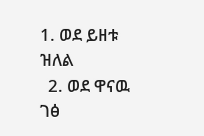1. ወደ ይዘቱ ዝለል
  2. ወደ ዋናዉ ገፅ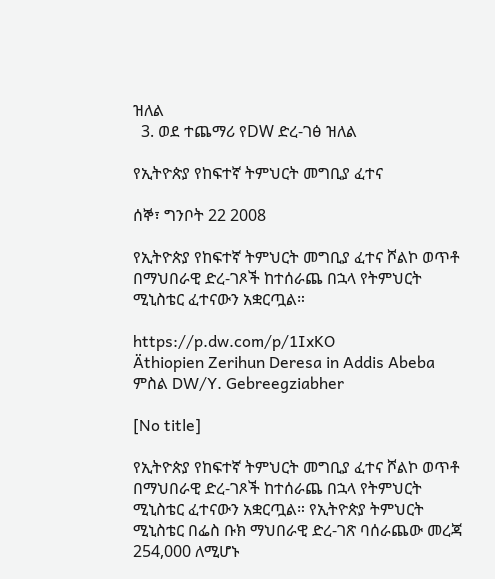ዝለል
  3. ወደ ተጨማሪ የDW ድረ-ገፅ ዝለል

የኢትዮጵያ የከፍተኛ ትምህርት መግቢያ ፈተና

ሰኞ፣ ግንቦት 22 2008

የኢትዮጵያ የከፍተኛ ትምህርት መግቢያ ፈተና ሾልኮ ወጥቶ በማህበራዊ ድረ-ገጾች ከተሰራጨ በኋላ የትምህርት ሚኒስቴር ፈተናውን አቋርጧል።

https://p.dw.com/p/1IxKO
Äthiopien Zerihun Deresa in Addis Abeba
ምስል DW/Y. Gebreegziabher

[No title]

የኢትዮጵያ የከፍተኛ ትምህርት መግቢያ ፈተና ሾልኮ ወጥቶ በማህበራዊ ድረ-ገጾች ከተሰራጨ በኋላ የትምህርት ሚኒስቴር ፈተናውን አቋርጧል። የኢትዮጵያ ትምህርት ሚኒስቴር በፌስ ቡክ ማህበራዊ ድረ-ገጽ ባሰራጨው መረጃ 254,000 ለሚሆኑ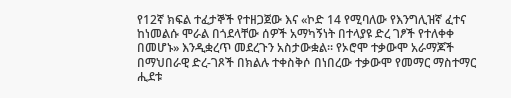የ12ኛ ክፍል ተፈታኞች የተዘጋጀው እና «ኮድ 14 የሚባለው የእንግሊዝኛ ፈተና ከነመልሱ ሞራል በጎደላቸው ሰዎች አማካኝነት በተላያዩ ድረ ገፆች የተለቀቀ በመሆኑ» እንዲቋረጥ መደረጉን አስታውቋል። የኦሮሞ ተቃውሞ አራማጆች በማህበራዊ ድረ-ገጾች በክልሉ ተቀስቅሶ በነበረው ተቃውሞ የመማር ማስተማር ሒደቱ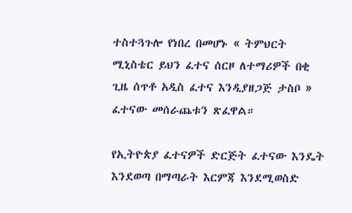ተስተጓጉሎ የነበረ በመሆኑ « ትምህርት ሚኒስቴር ይህን ፈተና ሰርዞ ለተማሪዎች በቂ ጊዜ ሰጥቶ አዲስ ፈተና እንዲያዘጋጅ ታስቦ » ፈተናው መሰራጨቱን ጽፈዋል።

የኢትዮጵያ ፈተናዎች ድርጅት ፈተናው እንዴት እንደወጣ በማጣራት እርምጃ እንደሚወስድ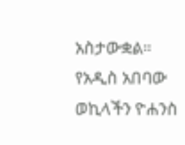አስታውቋል። የአዲስ አበባው ወኪላችን ዮሐንስ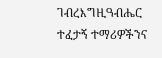ገብረእግዚዓብሔር ተፈታኝ ተማሪዎችንና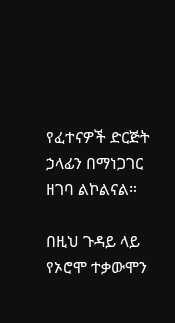የፈተናዎች ድርጅት ኃላፊን በማነጋገር ዘገባ ልኮልናል።

በዚህ ጉዳይ ላይ የኦሮሞ ተቃውሞን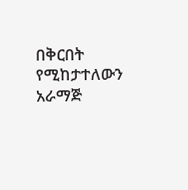በቅርበት የሚከታተለውን አራማጅ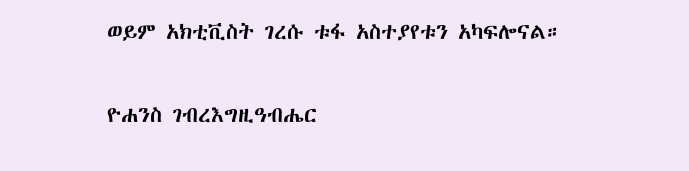ወይም አክቲቪስት ገረሱ ቱፋ አስተያየቱን አካፍሎናል።

ዮሐንስ ገብረእግዚዓብሔር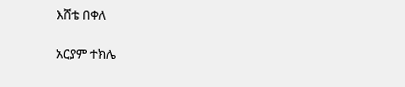እሸቴ በቀለ

አርያም ተክሌ